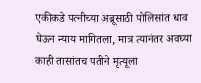एकीकडे पत्नीच्या अब्रूसाठी पोलिसांत धाव घेऊन न्याय मागितला, मात्र त्यानंतर अवघ्या काही तासांतच पतीने मृत्यूला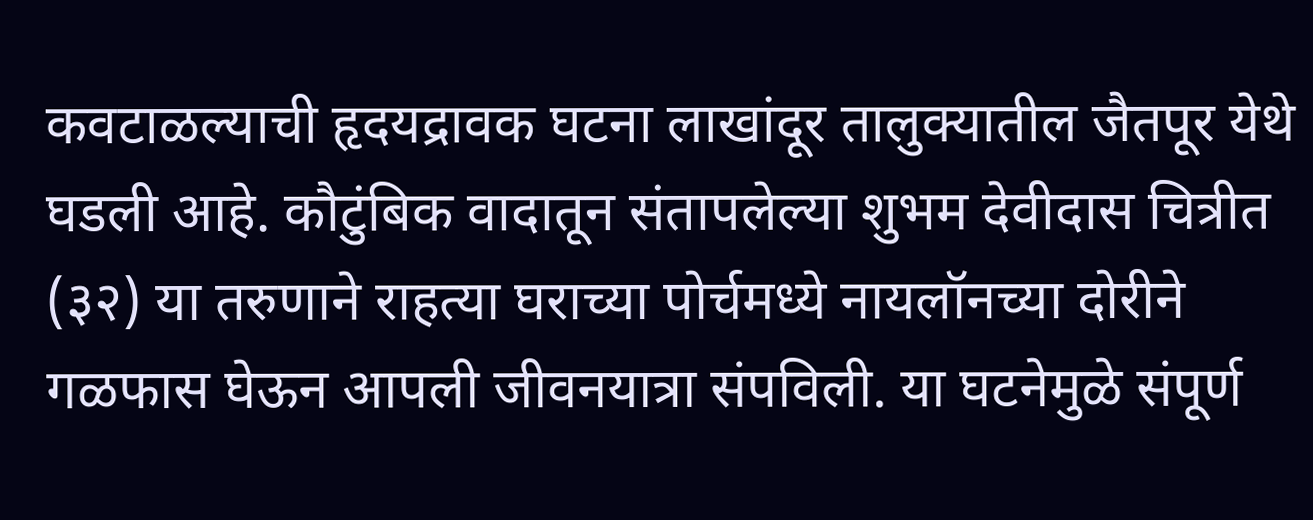कवटाळल्याची हृदयद्रावक घटना लाखांदूर तालुक्यातील जैतपूर येथे घडली आहे. कौटुंबिक वादातून संतापलेल्या शुभम देवीदास चित्रीत (३२) या तरुणाने राहत्या घराच्या पोर्चमध्ये नायलॉनच्या दोरीने गळफास घेऊन आपली जीवनयात्रा संपविली. या घटनेमुळे संपूर्ण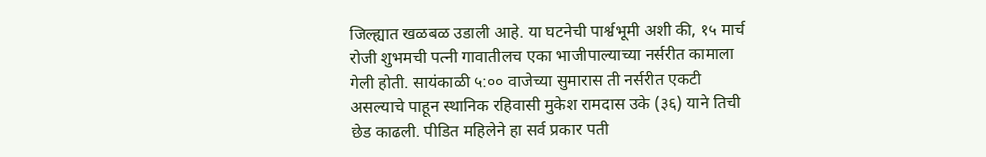जिल्ह्यात खळबळ उडाली आहे. या घटनेची पार्श्वभूमी अशी की, १५ मार्च रोजी शुभमची पत्नी गावातीलच एका भाजीपाल्याच्या नर्सरीत कामाला गेली होती. सायंकाळी ५:०० वाजेच्या सुमारास ती नर्सरीत एकटी असल्याचे पाहून स्थानिक रहिवासी मुकेश रामदास उके (३६) याने तिची छेड काढली. पीडित महिलेने हा सर्व प्रकार पती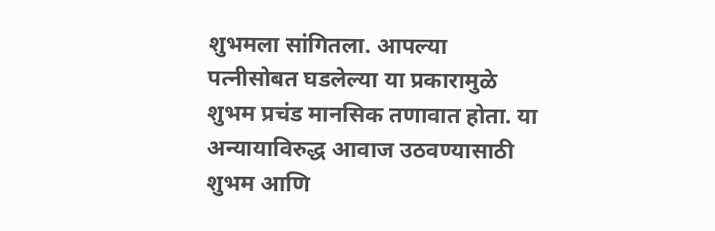शुभमला सांगितला. आपल्या पत्नीसोबत घडलेल्या या प्रकारामुळे शुभम प्रचंड मानसिक तणावात होता. या अन्यायाविरुद्ध आवाज उठवण्यासाठी शुभम आणि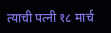त्याची पत्नी १८ मार्च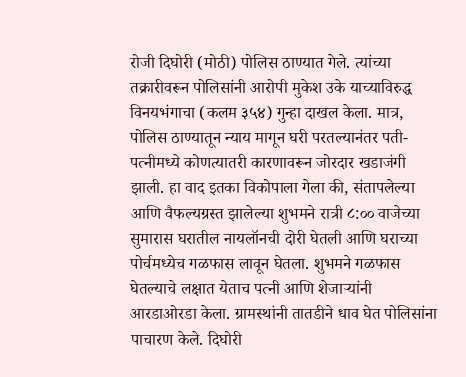रोजी दिघोरी (मोठी) पोलिस ठाण्यात गेले. त्यांच्या तक्रारीवरून पोलिसांनी आरोपी मुकेश उके याच्याविरुद्ध विनयभंगाचा (कलम ३५४) गुन्हा दाखल केला. मात्र, पोलिस ठाण्यातून न्याय मागून घरी परतल्यानंतर पती-पत्नीमध्ये कोणत्यातरी कारणावरून जोरदार खडाजंगी झाली. हा वाद इतका विकोपाला गेला की, संतापलेल्या आणि वैफल्यग्रस्त झालेल्या शुभमने रात्री ८:०० वाजेच्या सुमारास घरातील नायलॉनची दोरी घेतली आणि घराच्या पोर्चमध्येच गळफास लावून घेतला. शुभमने गळफास घेतल्याचे लक्षात येताच पत्नी आणि शेजाऱ्यांनी आरडाओरडा केला. ग्रामस्थांनी तातडीने धाव घेत पोलिसांना पाचारण केले. दिघोरी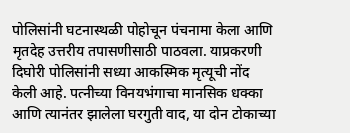पोलिसांनी घटनास्थळी पोहोचून पंचनामा केला आणि मृतदेह उत्तरीय तपासणीसाठी पाठवला. याप्रकरणी दिघोरी पोलिसांनी सध्या आकस्मिक मृत्यूची नोंद केली आहे. पत्नीच्या विनयभंगाचा मानसिक धक्का आणि त्यानंतर झालेला घरगुती वाद, या दोन टोकाच्या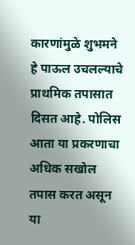कारणांमुळे शुभमने हे पाऊल उचलल्याचे प्राथमिक तपासात दिसत आहे. पोलिस आता या प्रकरणाचा अधिक सखोल तपास करत असून या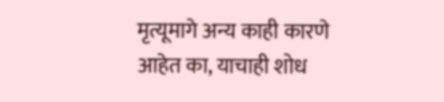मृत्यूमागे अन्य काही कारणे आहेत का, याचाही शोध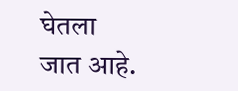घेतला जात आहे.